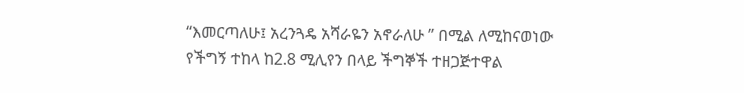“እመርጣለሁ፤ አረንጓዴ አሻራዬን አኖራለሁ ” በሚል ለሚከናወነው የችግኝ ተከላ ከ2.8 ሚሊየን በላይ ችግኞች ተዘጋጅተዋል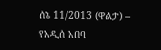ሰኔ 11/2013 (ዋልታ) – የአዲሰ አበባ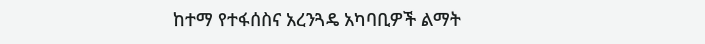ከተማ የተፋሰስና አረንጓዴ አካባቢዎች ልማት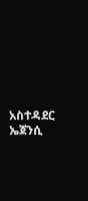አስተዳደር ኤጀንሲ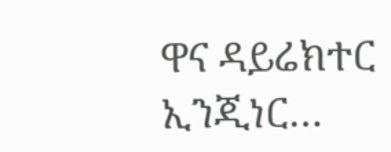ዋና ዳይሬክተር  ኢንጂነር…